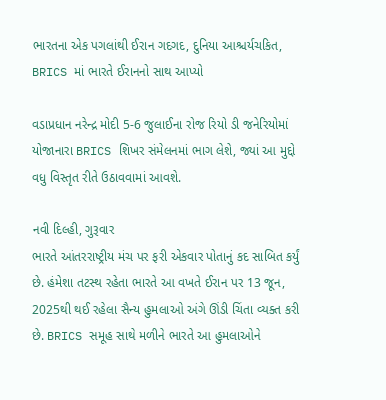ભારતના એક પગલાંથી ઈરાન ગદગદ, દુનિયા આશ્ચર્યચકિત, BRICS માં ભારતે ઈરાનનો સાથ આપ્યો

વડાપ્રધાન નરેન્દ્ર મોદી 5-6 જુલાઈના રોજ રિયો ડી જનેરિયોમાં યોજાનારા BRICS શિખર સંમેલનમાં ભાગ લેશે, જ્યાં આ મુદ્દો વધુ વિસ્તૃત રીતે ઉઠાવવામાં આવશે.

નવી દિલ્હી, ગુરૂવાર
ભારતે આંતરરાષ્ટ્રીય મંચ પર ફરી એકવાર પોતાનું કદ સાબિત કર્યું છે. હંમેશા તટસ્થ રહેતા ભારતે આ વખતે ઈરાન પર 13 જૂન, 2025થી થઈ રહેલા સૈન્ય હુમલાઓ અંગે ઊંડી ચિંતા વ્યક્ત કરી છે. BRICS સમૂહ સાથે મળીને ભારતે આ હુમલાઓને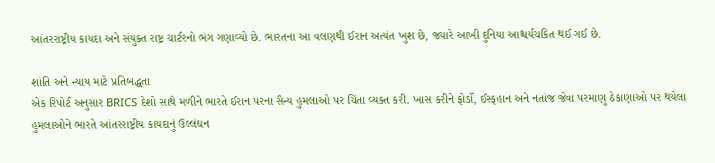આંતરરાષ્ટ્રીય કાયદા અને સંયુક્ત રાષ્ટ્ર ચાર્ટરનો ભંગ ગણાવ્યો છે. ભારતના આ વલણથી ઈરાન અત્યંત ખુશ છે, જ્યારે આખી દુનિયા આશ્ચર્યચકિત થઈ ગઈ છે.

શાંતિ અને ન્યાય માટે પ્રતિબદ્ધતા
એક રિપોર્ટ અનુસાર BRICS દેશો સાથે મળીને ભારતે ઈરાન પરના સૈન્ય હુમલાઓ પર ચિંતા વ્યક્ત કરી. ખાસ કરીને ફોર્ડો, ઈસ્ફહાન અને નતાંજ જેવા પરમાણુ ઠેકાણાઓ પર થયેલા હુમલાઓને ભારતે આંતરરાષ્ટ્રીય કાયદાનું ઉલ્લંઘન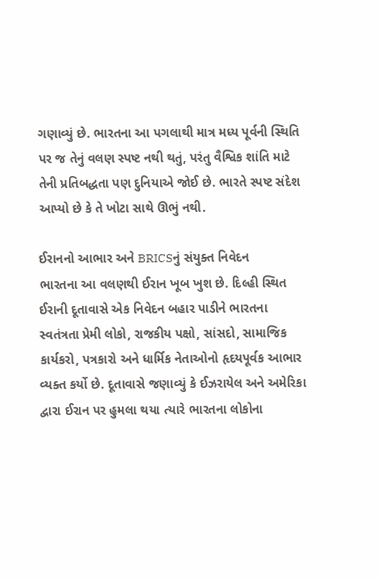ગણાવ્યું છે. ભારતના આ પગલાથી માત્ર મધ્ય પૂર્વની સ્થિતિ પર જ તેનું વલણ સ્પષ્ટ નથી થતું, પરંતુ વૈશ્વિક શાંતિ માટે તેની પ્રતિબદ્ધતા પણ દુનિયાએ જોઈ છે. ભારતે સ્પષ્ટ સંદેશ આપ્યો છે કે તે ખોટા સાથે ઊભું નથી.

ઈરાનનો આભાર અને BRICSનું સંયુક્ત નિવેદન
ભારતના આ વલણથી ઈરાન ખૂબ ખુશ છે. દિલ્હી સ્થિત ઈરાની દૂતાવાસે એક નિવેદન બહાર પાડીને ભારતના સ્વતંત્રતા પ્રેમી લોકો, રાજકીય પક્ષો, સાંસદો, સામાજિક કાર્યકરો, પત્રકારો અને ધાર્મિક નેતાઓનો હૃદયપૂર્વક આભાર વ્યક્ત કર્યો છે. દૂતાવાસે જણાવ્યું કે ઈઝરાયેલ અને અમેરિકા દ્વારા ઈરાન પર હુમલા થયા ત્યારે ભારતના લોકોના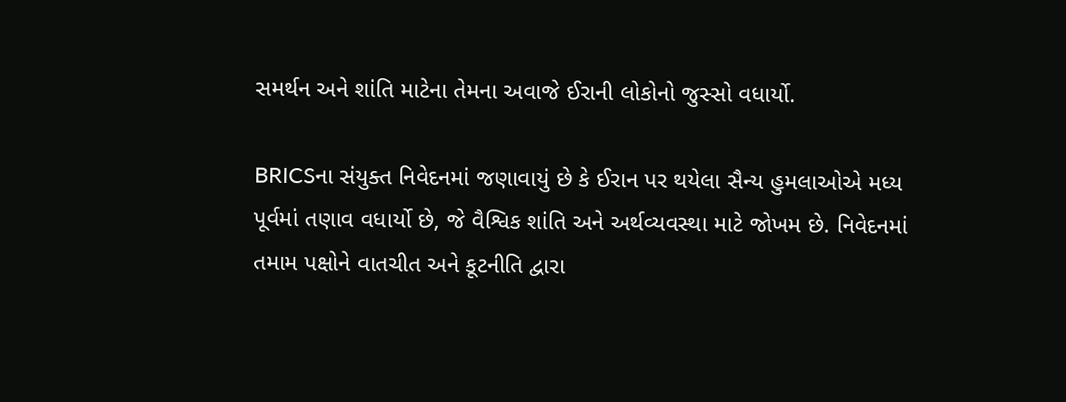સમર્થન અને શાંતિ માટેના તેમના અવાજે ઈરાની લોકોનો જુસ્સો વધાર્યો.

BRICSના સંયુક્ત નિવેદનમાં જણાવાયું છે કે ઈરાન પર થયેલા સૈન્ય હુમલાઓએ મધ્ય પૂર્વમાં તણાવ વધાર્યો છે, જે વૈશ્વિક શાંતિ અને અર્થવ્યવસ્થા માટે જોખમ છે. નિવેદનમાં તમામ પક્ષોને વાતચીત અને કૂટનીતિ દ્વારા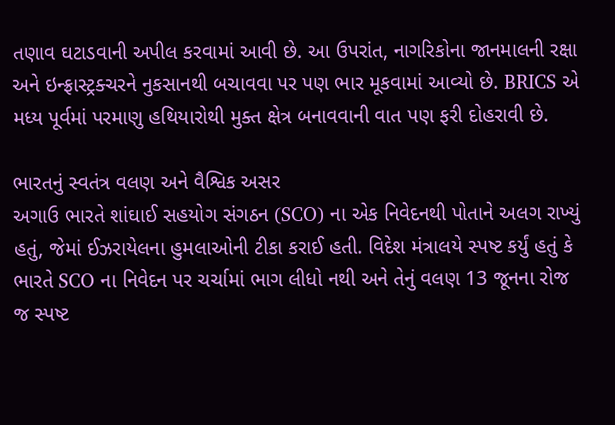તણાવ ઘટાડવાની અપીલ કરવામાં આવી છે. આ ઉપરાંત, નાગરિકોના જાનમાલની રક્ષા અને ઇન્ફ્રાસ્ટ્રક્ચરને નુકસાનથી બચાવવા પર પણ ભાર મૂકવામાં આવ્યો છે. BRICS એ મધ્ય પૂર્વમાં પરમાણુ હથિયારોથી મુક્ત ક્ષેત્ર બનાવવાની વાત પણ ફરી દોહરાવી છે.

ભારતનું સ્વતંત્ર વલણ અને વૈશ્વિક અસર
અગાઉ ભારતે શાંઘાઈ સહયોગ સંગઠન (SCO) ના એક નિવેદનથી પોતાને અલગ રાખ્યું હતું, જેમાં ઈઝરાયેલના હુમલાઓની ટીકા કરાઈ હતી. વિદેશ મંત્રાલયે સ્પષ્ટ કર્યું હતું કે ભારતે SCO ના નિવેદન પર ચર્ચામાં ભાગ લીધો નથી અને તેનું વલણ 13 જૂનના રોજ જ સ્પષ્ટ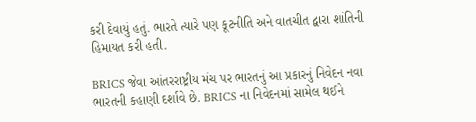કરી દેવાયું હતું. ભારતે ત્યારે પણ કૂટનીતિ અને વાતચીત દ્વારા શાંતિની હિમાયત કરી હતી.

BRICS જેવા આંતરરાષ્ટ્રીય મંચ પર ભારતનું આ પ્રકારનું નિવેદન નવા ભારતની કહાણી દર્શાવે છે. BRICS ના નિવેદનમાં સામેલ થઈને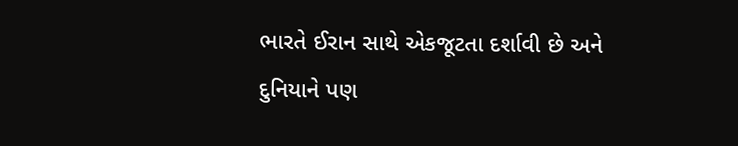ભારતે ઈરાન સાથે એકજૂટતા દર્શાવી છે અને દુનિયાને પણ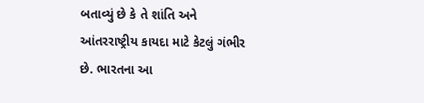બતાવ્યું છે કે તે શાંતિ અને આંતરરાષ્ટ્રીય કાયદા માટે કેટલું ગંભીર છે. ભારતના આ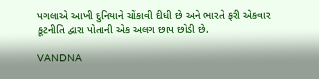પગલાએ આખી દુનિયાને ચોંકાવી દીધી છે અને ભારતે ફરી એકવાર કૂટનીતિ દ્વારા પોતાની એક અલગ છાપ છોડી છે.

VANDNA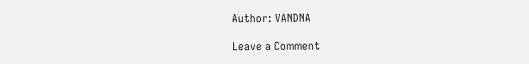Author: VANDNA

Leave a Comment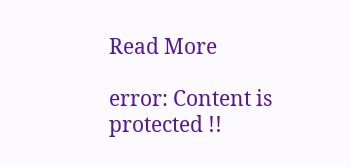Read More

error: Content is protected !!